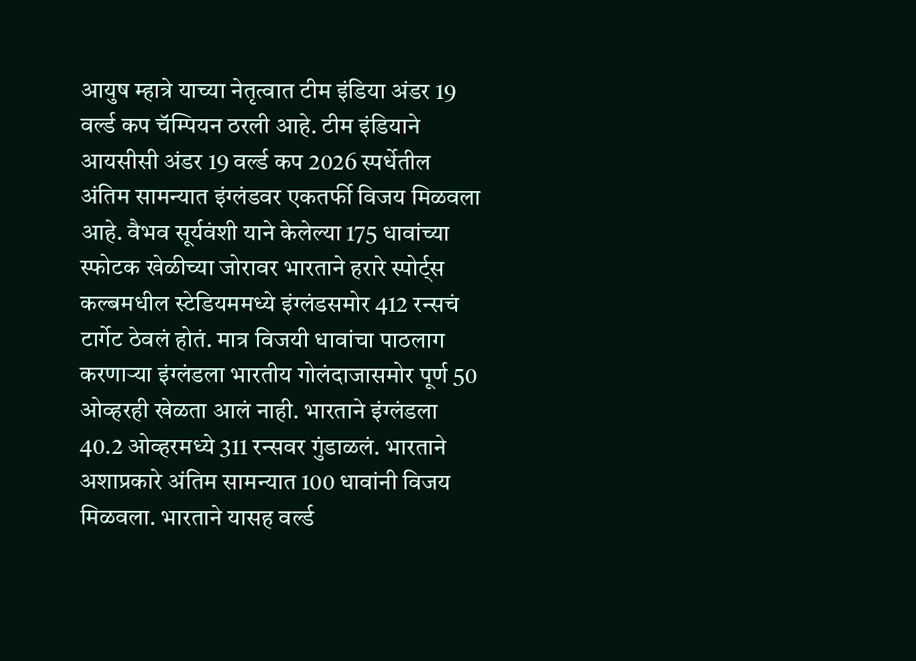आयुष म्हात्रे याच्या नेतृत्वात टीम इंडिया अंडर 19 वर्ल्ड कप चॅम्पियन ठरली आहे. टीम इंडियाने आयसीसी अंडर 19 वर्ल्ड कप 2026 स्पर्धेतील अंतिम सामन्यात इंग्लंडवर एकतर्फी विजय मिळवला आहे. वैभव सूर्यवंशी याने केलेल्या 175 धावांच्या स्फोटक खेळीच्या जोरावर भारताने हरारे स्पोर्ट्स कल्बमधील स्टेडियममध्ये इंग्लंडसमोर 412 रन्सचं टार्गेट ठेवलं होतं. मात्र विजयी धावांचा पाठलाग करणाऱ्या इंग्लंडला भारतीय गोलंदाजासमोर पूर्ण 50 ओव्हरही खेळता आलं नाही. भारताने इंग्लंडला 40.2 ओव्हरमध्ये 311 रन्सवर गुंडाळलं. भारताने अशाप्रकारे अंतिम सामन्यात 100 धावांनी विजय मिळवला. भारताने यासह वर्ल्ड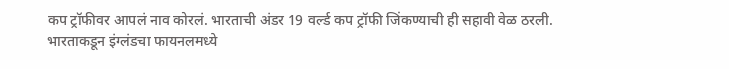कप ट्रॉफीवर आपलं नाव कोरलं. भारताची अंडर 19 वर्ल्ड कप ट्रॉफी जिंकण्याची ही सहावी वेळ ठरली.
भारताकडून इंग्लंडचा फायनलमध्ये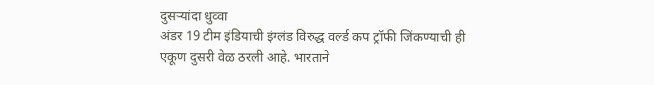दुसऱ्यांदा धुव्वा
अंडर 19 टीम इंडियाची इंग्लंड विरुद्ध वर्ल्ड कप ट्रॉफी जिंकण्याची ही एकूण दुसरी वेळ ठरली आहे. भारताने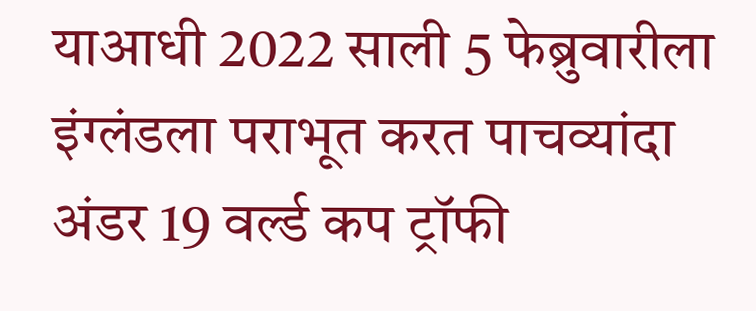याआधी 2022 साली 5 फेब्रुवारीला इंग्लंडला पराभूत करत पाचव्यांदा अंडर 19 वर्ल्ड कप ट्रॉफी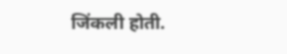जिंकली होती.